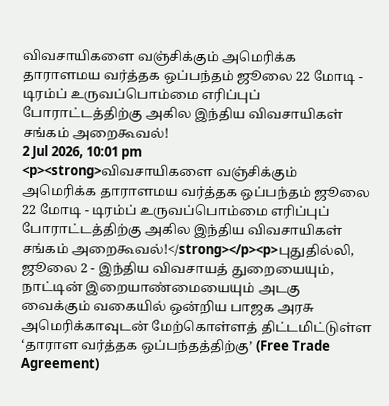விவசாயிகளை வஞ்சிக்கும் அமெரிக்க தாராளமய வர்த்தக ஒப்பந்தம் ஜூலை 22 மோடி - டிரம்ப் உருவப்பொம்மை எரிப்புப் போராட்டத்திற்கு அகில இந்திய விவசாயிகள் சங்கம் அறைகூவல்!
2 Jul 2026, 10:01 pm
<p><strong>விவசாயிகளை வஞ்சிக்கும் அமெரிக்க தாராளமய வர்த்தக ஒப்பந்தம் ஜூலை 22 மோடி - டிரம்ப் உருவப்பொம்மை எரிப்புப் போராட்டத்திற்கு அகில இந்திய விவசாயிகள் சங்கம் அறைகூவல்!</strong></p><p>புதுதில்லி, ஜூலை 2 - இந்திய விவசாயத் துறையையும், நாட்டின் இறையாண்மையையும் அடகு வைக்கும் வகையில் ஒன்றிய பாஜக அரசு அமெரிக்காவுடன் மேற்கொள்ளத் திட்டமிட்டுள்ள ‘தாராள வர்த்தக ஒப்பந்தத்திற்கு’ (Free Trade Agreement)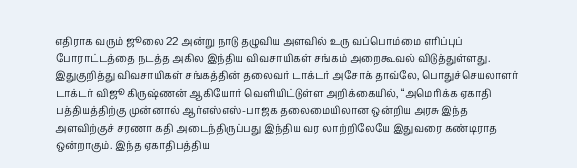எதிராக வரும் ஜூலை 22 அன்று நாடு தழுவிய அளவில் உரு வப்பொம்மை எரிப்புப் போராட்டத்தை நடத்த அகில இந்திய விவசாயிகள் சங்கம் அறைகூவல் விடுத்துள்ளது. இதுகுறித்து விவசாயிகள் சங்கத்தின் தலைவர் டாக்டர் அசோக் தாவ்லே, பொதுச்செயலாளர் டாக்டர் விஜூ கிருஷ்ணன் ஆகியோர் வெளியிட்டுள்ள அறிக்கையில், “அமெரிக்க ஏகாதி பத்தியத்திற்கு முன்னால் ஆர்எஸ்எஸ்-பாஜக தலைமையிலான ஒன்றிய அரசு இந்த அளவிற்குச் சரணா கதி அடைந்திருப்பது இந்திய வர லாற்றிலேயே இதுவரை கண்டிராத ஒன்றாகும். இந்த ஏகாதிபத்திய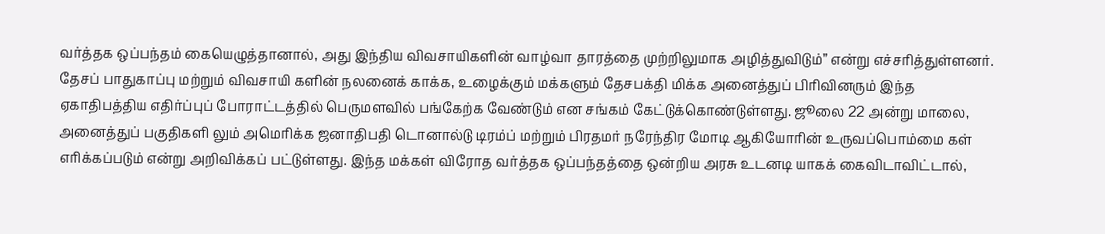வர்த்தக ஒப்பந்தம் கையெழுத்தானால், அது இந்திய விவசாயிகளின் வாழ்வா தாரத்தை முற்றிலுமாக அழித்துவிடும்” என்று எச்சரித்துள்ளனர். தேசப் பாதுகாப்பு மற்றும் விவசாயி களின் நலனைக் காக்க, உழைக்கும் மக்களும் தேசபக்தி மிக்க அனைத்துப் பிரிவினரும் இந்த ஏகாதிபத்திய எதிர்ப்புப் போராட்டத்தில் பெருமளவில் பங்கேற்க வேண்டும் என சங்கம் கேட்டுக்கொண்டுள்ளது. ஜூலை 22 அன்று மாலை, அனைத்துப் பகுதிகளி லும் அமெரிக்க ஜனாதிபதி டொனால்டு டிரம்ப் மற்றும் பிரதமர் நரேந்திர மோடி ஆகியோரின் உருவப்பொம்மை கள் எரிக்கப்படும் என்று அறிவிக்கப் பட்டுள்ளது. இந்த மக்கள் விரோத வர்த்தக ஒப்பந்தத்தை ஒன்றிய அரசு உடனடி யாகக் கைவிடாவிட்டால்,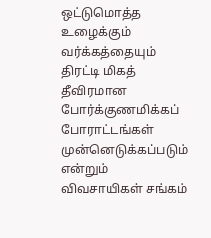ஒட்டுமொத்த உழைக்கும் வர்க்கத்தையும் திரட்டி மிகத் தீவிரமான போர்க்குணமிக்கப் போராட்டங்கள் முன்னெடுக்கப்படும் என்றும் விவசாயிகள் சங்கம்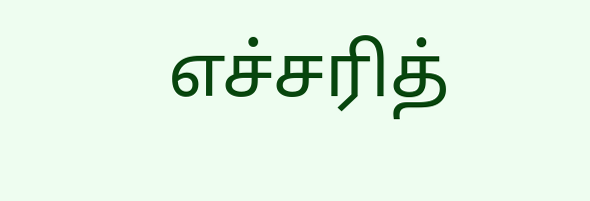எச்சரித்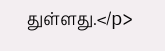துள்ளது.</p>